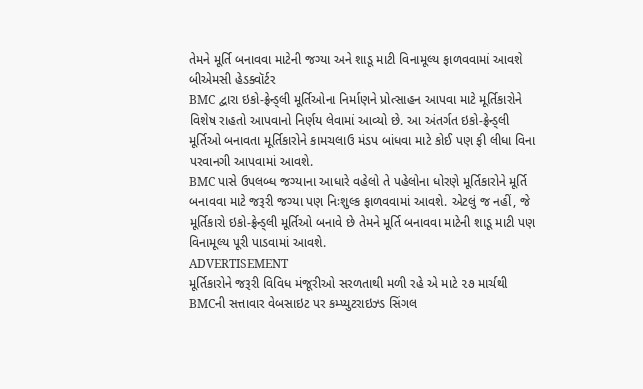તેમને મૂર્તિ બનાવવા માટેની જગ્યા અને શાડૂ માટી વિનામૂલ્ય ફાળવવામાં આવશે
બીએમસી હેડક્વૉર્ટર
BMC દ્વારા ઇકો-ફ્રેન્ડ્લી મૂર્તિઓના નિર્માણને પ્રોત્સાહન આપવા માટે મૂર્તિકારોને વિશેષ રાહતો આપવાનો નિર્ણય લેવામાં આવ્યો છે. આ અંતર્ગત ઇકો-ફ્રેન્ડ્લી મૂર્તિઓ બનાવતા મૂર્તિકારોને કામચલાઉ મંડપ બાંધવા માટે કોઈ પણ ફી લીધા વિના પરવાનગી આપવામાં આવશે.
BMC પાસે ઉપલબ્ધ જગ્યાના આધારે વહેલો તે પહેલોના ધોરણે મૂર્તિકારોને મૂર્તિ બનાવવા માટે જરૂરી જગ્યા પણ નિઃશુલ્ક ફાળવવામાં આવશે. એટલું જ નહીં, જે મૂર્તિકારો ઇકો-ફ્રેન્ડ્લી મૂર્તિઓ બનાવે છે તેમને મૂર્તિ બનાવવા માટેની શાડૂ માટી પણ વિનામૂલ્ય પૂરી પાડવામાં આવશે.
ADVERTISEMENT
મૂર્તિકારોને જરૂરી વિવિધ મંજૂરીઓ સરળતાથી મળી રહે એ માટે ૨૭ માર્ચથી BMCની સત્તાવાર વેબસાઇટ પર કમ્પ્યુટરાઇઝ્ડ સિંગલ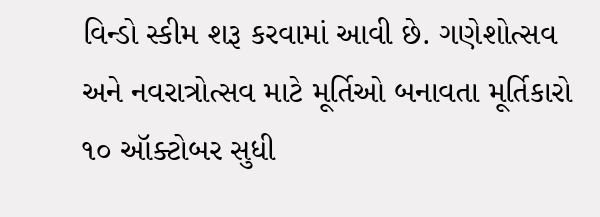વિન્ડો સ્કીમ શરૂ કરવામાં આવી છે. ગણેશોત્સવ અને નવરાત્રોત્સવ માટે મૂર્તિઓ બનાવતા મૂર્તિકારો ૧૦ ઑક્ટોબર સુધી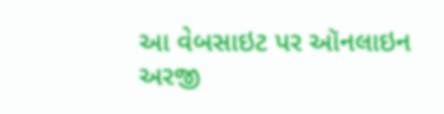આ વેબસાઇટ પર ઑનલાઇન અરજી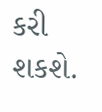કરી શકશે.